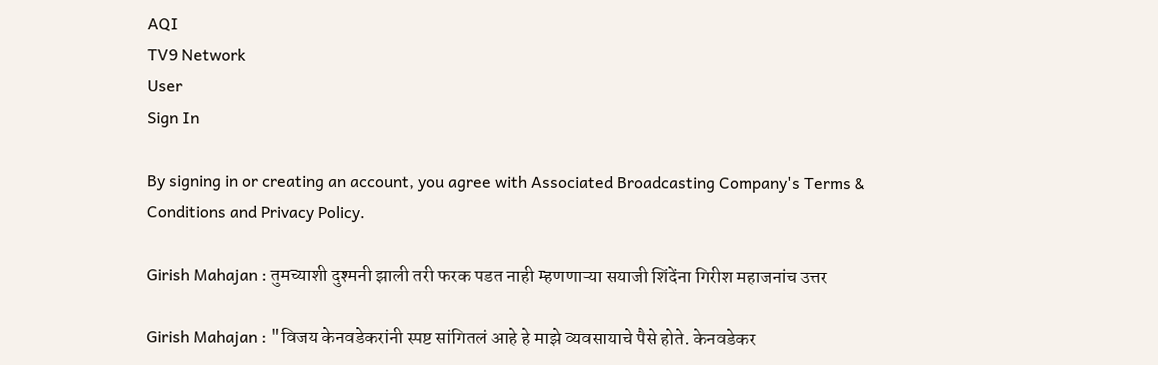AQI
TV9 Network
User
Sign In

By signing in or creating an account, you agree with Associated Broadcasting Company's Terms & Conditions and Privacy Policy.

Girish Mahajan : तुमच्याशी दुश्मनी झाली तरी फरक पडत नाही म्हणणाऱ्या सयाजी शिंदेंना गिरीश महाजनांच उत्तर

Girish Mahajan : "विजय केनवडेकरांनी स्पष्ट सांगितलं आहे हे माझे व्यवसायाचे पैसे होते. केनवडेकर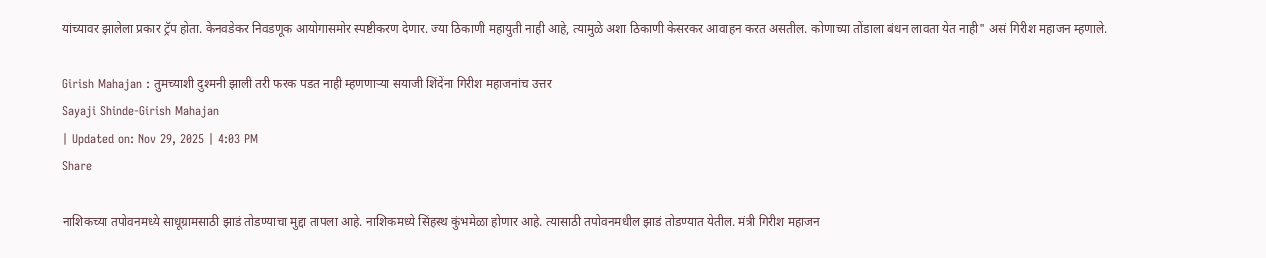यांच्यावर झालेला प्रकार ट्रॅप होता. केनवडेकर निवडणूक आयोगासमोर स्पष्टीकरण देणार. ज्या ठिकाणी महायुती नाही आहे, त्यामुळे अशा ठिकाणी केसरकर आवाहन करत असतील. कोणाच्या तोंडाला बंधन लावता येत नाही" असं गिरीश महाजन म्हणाले.

Girish Mahajan : तुमच्याशी दुश्मनी झाली तरी फरक पडत नाही म्हणणाऱ्या सयाजी शिंदेंना गिरीश महाजनांच उत्तर
Sayaji Shinde-Girish Mahajan
| Updated on: Nov 29, 2025 | 4:03 PM
Share

नाशिकच्या तपोवनमध्ये साधूग्रामसाठी झाडं तोडण्याचा मुद्दा तापला आहे. नाशिकमध्ये सिंहस्थ कुंभमेळा होणार आहे. त्यासाठी तपोवनमधील झाडं तोडण्यात येतील. मंत्री गिरीश महाजन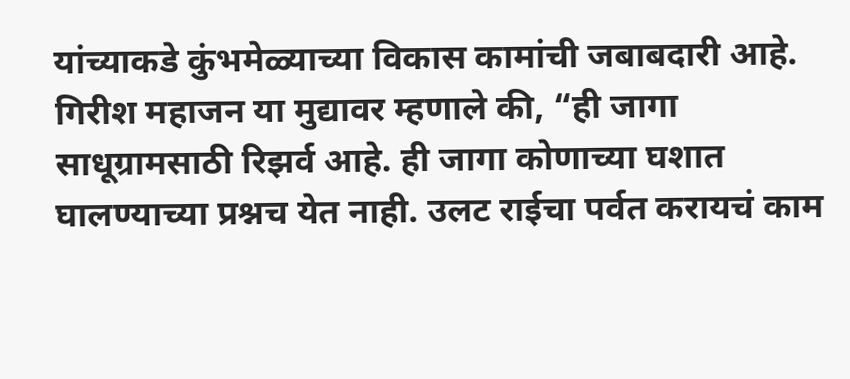यांच्याकडे कुंभमेळ्याच्या विकास कामांची जबाबदारी आहे. गिरीश महाजन या मुद्यावर म्हणाले की, “ही जागा साधूग्रामसाठी रिझर्व आहे. ही जागा कोणाच्या घशात घालण्याच्या प्रश्नच येत नाही. उलट राईचा पर्वत करायचं काम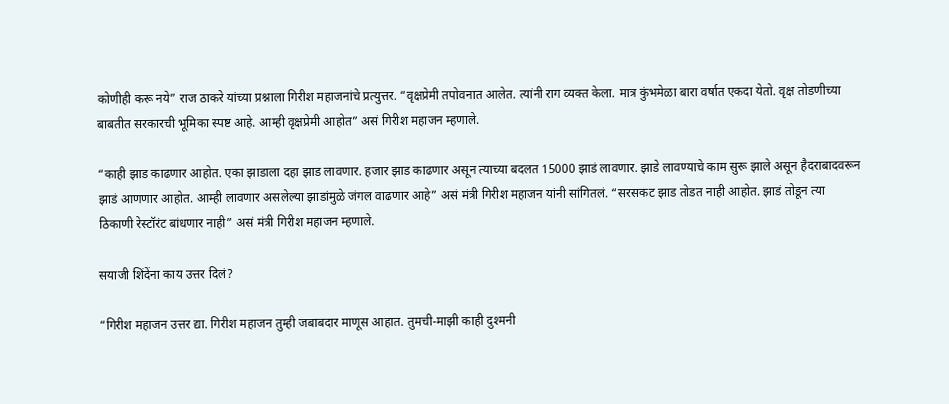कोणीही करू नये” राज ठाकरे यांच्या प्रश्नाला गिरीश महाजनांचे प्रत्युत्तर. “वृक्षप्रेमी तपोवनात आलेत. त्यांनी राग व्यक्त केला. मात्र कुंभमेळा बारा वर्षात एकदा येतो. वृक्ष तोडणीच्या बाबतीत सरकारची भूमिका स्पष्ट आहे. आम्ही वृक्षप्रेमी आहोत” असं गिरीश महाजन म्हणाले.

“काही झाड काढणार आहोत. एका झाडाला दहा झाड लावणार. हजार झाड काढणार असून त्याच्या बदलत 15000 झाडं लावणार. झाडे लावण्याचे काम सुरू झाले असून हैदराबादवरून झाडं आणणार आहोत. आम्ही लावणार असलेल्या झाडांमुळे जंगल वाढणार आहे” असं मंत्री गिरीश महाजन यांनी सांगितलं. “सरसकट झाड तोडत नाही आहोत. झाडं तोडून त्या ठिकाणी रेस्टॉरंट बांधणार नाही” असं मंत्री गिरीश महाजन म्हणाले.

सयाजी शिंदेंना काय उत्तर दिलं?

“गिरीश महाजन उत्तर द्या. गिरीश महाजन तुम्ही जबाबदार माणूस आहात. तुमची-माझी काही दुश्मनी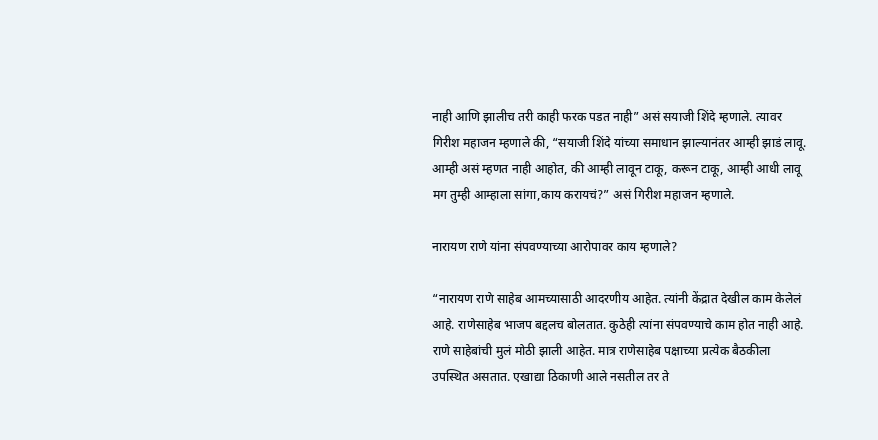नाही आणि झालीच तरी काही फरक पडत नाही” असं सयाजी शिंदे म्हणाले. त्यावर गिरीश महाजन म्हणाले की, “सयाजी शिंदे यांच्या समाधान झाल्यानंतर आम्ही झाडं लावू. आम्ही असं म्हणत नाही आहोत, की आम्ही लावून टाकू, करून टाकू, आम्ही आधी लावू मग तुम्ही आम्हाला सांगा,काय करायचं?” असं गिरीश महाजन म्हणाले.

नारायण राणे यांना संपवण्याच्या आरोपावर काय म्हणाले?

“नारायण राणे साहेब आमच्यासाठी आदरणीय आहेत. त्यांनी केंद्रात देखील काम केलेलं आहे. राणेसाहेब भाजप बद्दलच बोलतात. कुठेही त्यांना संपवण्याचे काम होत नाही आहे. राणे साहेबांची मुलं मोठी झाली आहेत. मात्र राणेसाहेब पक्षाच्या प्रत्येक बैठकीला उपस्थित असतात. एखाद्या ठिकाणी आले नसतील तर ते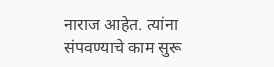नाराज आहेत. त्यांना संपवण्याचे काम सुरू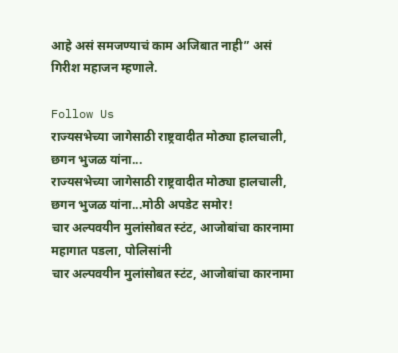आहे असं समजण्याचं काम अजिबात नाही” असं गिरीश महाजन म्हणाले.

Follow Us
राज्यसभेच्या जागेसाठी राष्ट्रवादीत मोठ्या हालचाली, छगन भुजळ यांना...
राज्यसभेच्या जागेसाठी राष्ट्रवादीत मोठ्या हालचाली, छगन भुजळ यांना...मोठी अपडेट समोर!
चार अल्पवयीन मुलांसोबत स्टंट, आजोबांचा कारनामा महागात पडला, पोलिसांनी
चार अल्पवयीन मुलांसोबत स्टंट, आजोबांचा कारनामा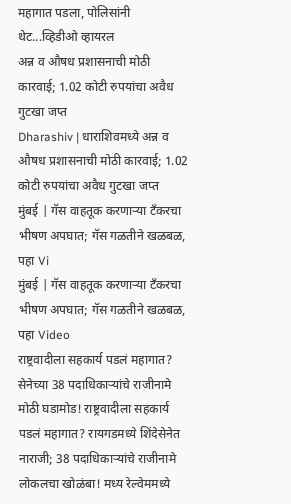महागात पडला, पोलिसांनी थेट...व्हिडीओ व्हायरल
अन्न व औषध प्रशासनाची मोठी कारवाई; 1.02 कोटी रुपयांचा अवैध गुटखा जप्त
Dharashiv | धाराशिवमध्ये अन्न व औषध प्रशासनाची मोठी कारवाई; 1.02 कोटी रुपयांचा अवैध गुटखा जप्त
मुंबई | गॅस वाहतूक करणाऱ्या टँकरचा भीषण अपघात; गॅस गळतीने खळबळ, पहा Vi
मुंबई | गॅस वाहतूक करणाऱ्या टँकरचा भीषण अपघात; गॅस गळतीने खळबळ, पहा Video
राष्ट्रवादीला सहकार्य पडलं महागात? सेनेच्या 38 पदाधिकाऱ्यांचे राजीनामे
मोठी घडामोड! राष्ट्रवादीला सहकार्य पडलं महागात? रायगडमध्ये शिंदेसेनेत नाराजी; 38 पदाधिकाऱ्यांचे राजीनामे
लोकलचा खोळंबा! मध्य रेल्वेममध्ये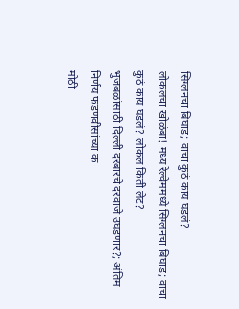सिग्लनचा बिघाड; वाचा कुठं काय घडलं?
लोकलचा खोळंबा! मध्य रेल्वेममध्ये सिग्लनचा बिघाड; वाचा कुठं काय घडलं? लोकल किती लेट?
भुजबळांसाठी दिल्ली दरबारचे दरवाजे उघडणार?; अंतिम निर्णय फडणवीसांच्या क
मोठी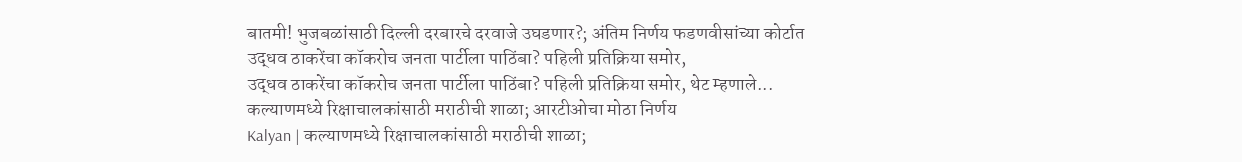बातमी! भुजबळांसाठी दिल्ली दरबारचे दरवाजे उघडणार?; अंतिम निर्णय फडणवीसांच्या कोर्टात
उद्धव ठाकरेंचा कॉकरोच जनता पार्टीला पाठिंबा? पहिली प्रतिक्रिया समोर,
उद्धव ठाकरेंचा कॉकरोच जनता पार्टीला पाठिंबा? पहिली प्रतिक्रिया समोर, थेट म्हणाले...
कल्याणमध्ये रिक्षाचालकांसाठी मराठीची शाळा; आरटीओचा मोठा निर्णय
Kalyan | कल्याणमध्ये रिक्षाचालकांसाठी मराठीची शाळा;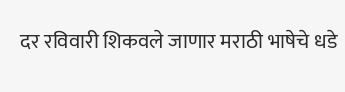दर रविवारी शिकवले जाणार मराठी भाषेचे धडे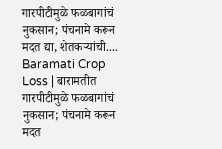गारपीटीमुळे फळबागांचं नुकसान; पंचनामे करून मदत द्या, शेतकऱ्यांची....
Baramati Crop Loss | बारामतीत गारपीटीमुळे फळबागांचं नुकसान; पंचनामे करून मदत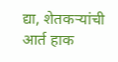द्या, शेतकऱ्यांची आर्त हाक